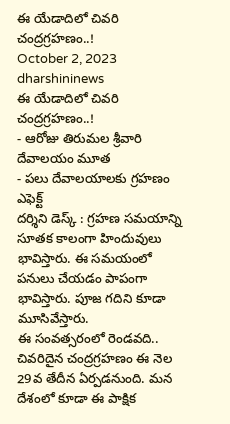ఈ యేడాదిలో చివరి చంద్రగ్రహణం..!
October 2, 2023
dharshininews
ఈ యేడాదిలో చివరి చంద్రగ్రహణం..!
- ఆరోజు తిరుమల శ్రీవారి దేవాలయం మూత
- పలు దేవాలయాలకు గ్రహణం ఎఫెక్ట్
దర్శిని డెస్క్ : గ్రహణ సమయాన్ని సూతక కాలంగా హిందువులు భావిస్తారు. ఈ సమయంలో పనులు చేయడం పాపంగా భావిస్తారు. పూజ గదిని కూడా మూసివేస్తారు.
ఈ సంవత్సరంలో రెండవది.. చివరిదైన చంద్రగ్రహణం ఈ నెల 29వ తేదీన ఏర్పడనుంది. మన దేశంలో కూడా ఈ పాక్షిక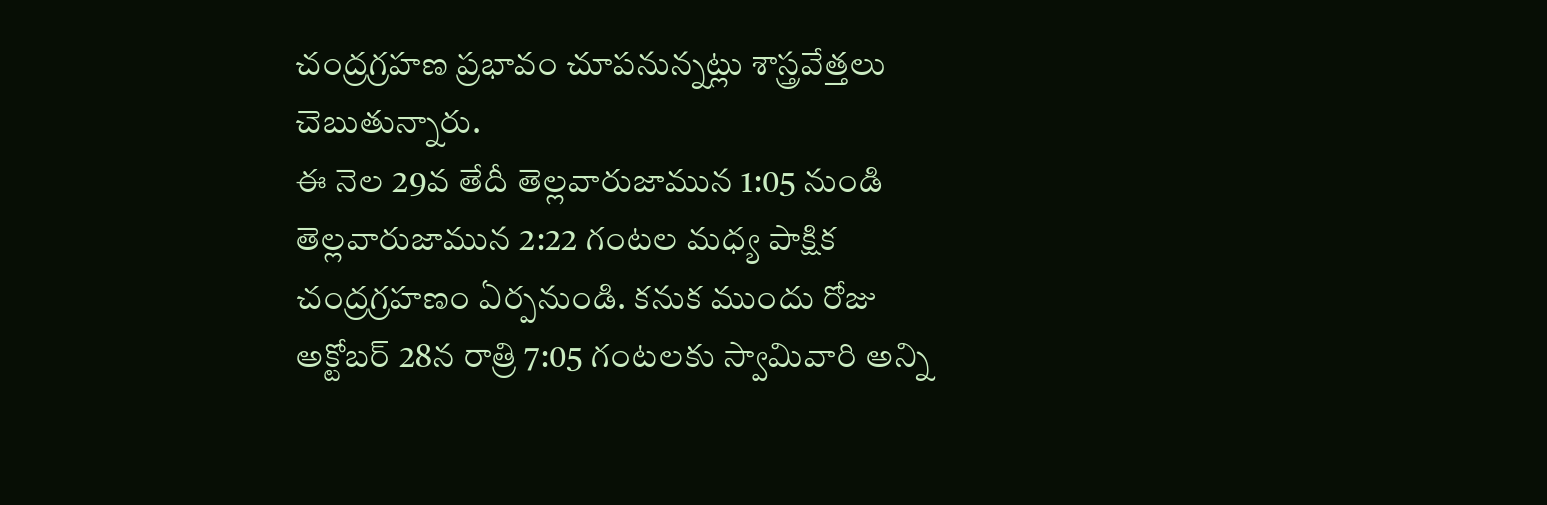చంద్రగ్రహణ ప్రభావం చూపనున్నట్లు శాస్త్రవేత్తలు చెబుతున్నారు.
ఈ నెల 29వ తేదీ తెల్లవారుజామున 1:05 నుండి తెల్లవారుజామున 2:22 గంటల మధ్య పాక్షిక చంద్రగ్రహణం ఏర్పనుండి. కనుక ముందు రోజు అక్టోబర్ 28న రాత్రి 7:05 గంటలకు స్వామివారి అన్ని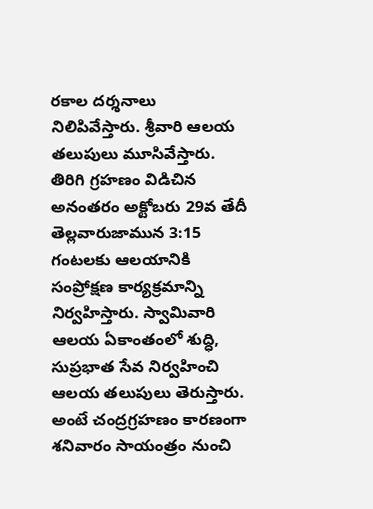రకాల దర్శనాలు నిలిపివేస్తారు. శ్రీవారి ఆలయ తలుపులు మూసివేస్తారు. తిరిగి గ్రహణం విడిచిన అనంతరం అక్టోబరు 29వ తేదీ తెల్లవారుజామున 3:15 గంటలకు ఆలయానికి సంప్రోక్షణ కార్యక్రమాన్ని నిర్వహిస్తారు. స్వామివారి ఆలయ ఏకాంతంలో శుద్ధి, సుప్రభాత సేవ నిర్వహించి ఆలయ తలుపులు తెరుస్తారు.
అంటే చంద్రగ్రహణం కారణంగా శనివారం సాయంత్రం నుంచి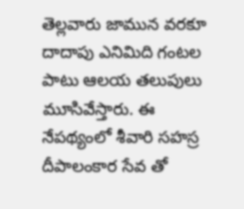తెల్లవారు జామున వరకూ దాదాపు ఎనిమిది గంటల పాటు ఆలయ తలుపులు మూసివేస్తారు. ఈ నేపథ్యంలో శీవారి సహస్ర దీపాలంకార సేవ తో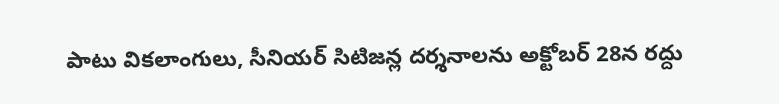పాటు వికలాంగులు, సీనియర్ సిటిజన్ల దర్శనాలను అక్టోబర్ 28న రద్దు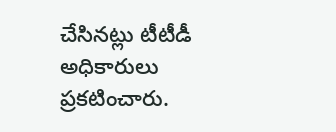చేసినట్లు టీటీడీ అధికారులు ప్రకటించారు.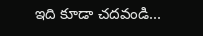ఇది కూడా చదవండి...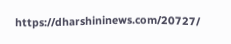https://dharshininews.com/20727/